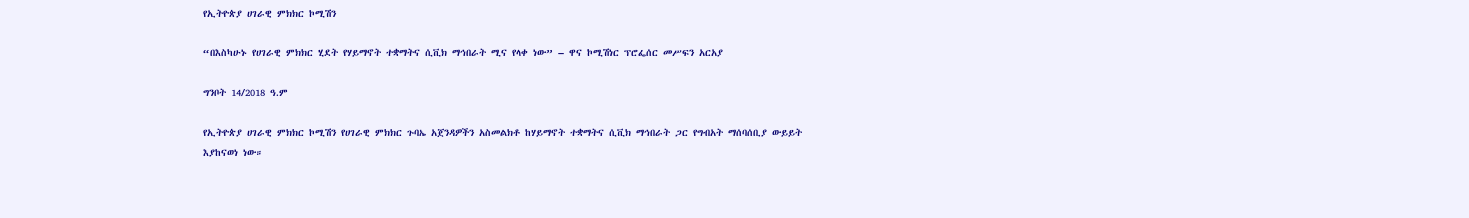የኢትዮጵያ ሀገራዊ ምክክር ኮሚሽን

“በእስካሁኑ የሀገራዊ ምክክር ሂደት የሃይማኖት ተቋማትና ሲቪክ ማኅበራት ሚና የላቀ ነው” – ዋና ኮሚሽነር ፕሮፌሰር መሥፍን አርአያ

ግንቦት 14/2018 ዓ.ም

የኢትዮጵያ ሀገራዊ ምክክር ኮሚሽን የሀገራዊ ምክክር ጉባኤ አጀንዳዎችን አስመልክቶ ከሃይማኖት ተቋማትና ሲቪክ ማኅበራት ጋር የግብአት ማሰባሰቢያ ውይይት እያከናወነ ነው።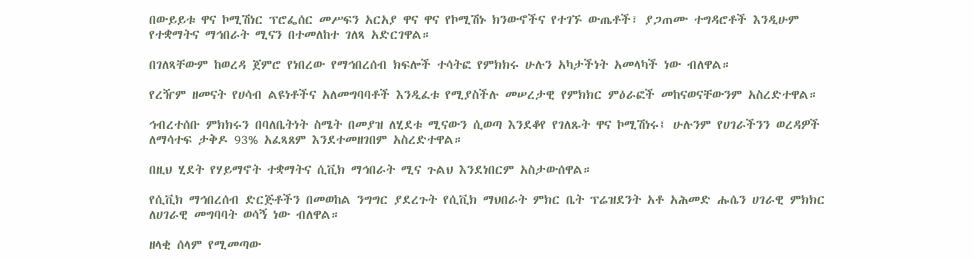በውይይቱ ዋና ኮሚሽነር ፕሮፌሰር መሥፍን አርአያ ዋና ዋና የኮሚሽኑ ክንውኖችና የተገኙ ውጤቶች፣ ያጋጠሙ ተግዳሮቶች እንዲሁም የተቋማትና ማኅበራት ሚናን በተመለከተ ገለጻ አድርገዋል።

በገለጻቸውም ከወረዳ ጀምሮ የነበረው የማኅበረሰብ ክፍሎች ተሳትፎ የምክክሩ ሁሉን አካታችነት አመላካች ነው ብለዋል።

የረዥም ዘመናት የሀሳብ ልዩነቶችና አለመግባባቶች እንዲፈቱ የሚያስችሉ መሠረታዊ የምክክር ምዕራፎች መከናወናቸውንም አስረድተዋል።

ኅብረተሰቡ ምክክሩን በባለቤትነት ስሜት በመያዝ ለሂደቱ ሚናውን ሲወጣ እንደቆየ የገለጹት ዋና ኮሚሽነሩ፤ ሁሉንም የሀገራችንን ወረዳዎች ለማሳተፍ ታቅዶ 93% አፈጻጸም እንደተመዘገበም አስረድተዋል።

በዚህ ሂደት የሃይማኖት ተቋማትና ሲቪክ ማኅበራት ሚና ጉልህ እንደነበርም አስታውሰዋል።

የሲቪክ ማኅበረሰብ ድርጅቶችን በመወከል ንግግር ያደረጉት የሲቪክ ማህበራት ምክር ቤት ፕሬዝደንት አቶ አሕመድ ሑሴን ሀገራዊ ምክክር ለሀገራዊ መግባባት ወሳኝ ነው ብለዋል።

ዘላቂ ሰላም የሚመጣው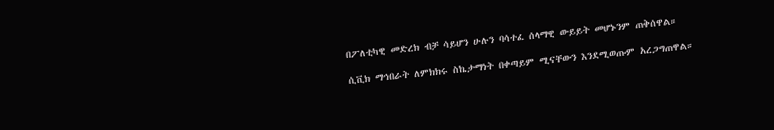በፖለቲካዊ መድረክ ብቻ ሳይሆን ሁሉን ባሳተፈ ሰላማዊ ውይይት መሆኑንም ጠቅሰዋል።

ሲቪክ ማኅበራት ለምክክሩ ስኬታማነት በቀጣይም ሚናቸውን እንደሚወጡም አረጋግጠዋል።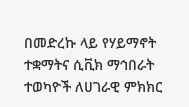በመድረኩ ላይ የሃይማኖት ተቋማትና ሲቪክ ማኅበራት ተወካዮች ለሀገራዊ ምክክር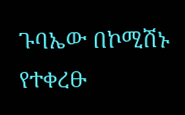ጉባኤው በኮሚሽኑ የተቀረፁ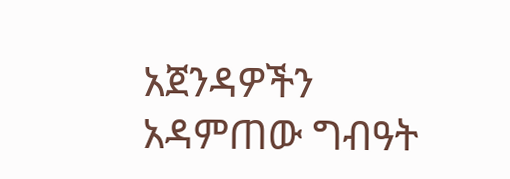አጀንዳዎችን አዳምጠው ግብዓት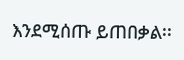እንደሚሰጡ ይጠበቃል፡፡